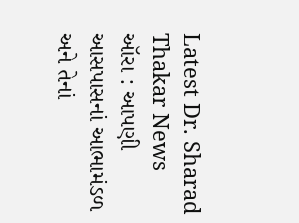Latest Dr. Sharad Thakar News
ઑરા : આપણી આસપાસનાં આભામંડળ અને તેનાં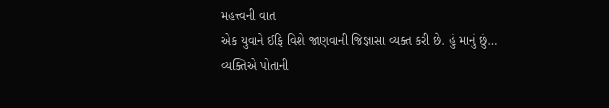મહત્ત્વની વાત
એક યુવાને ઈફિ વિશે જાણવાની જિજ્ઞાસા વ્યક્ત કરી છે. હું માનું છું…
વ્યક્તિએ પોતાની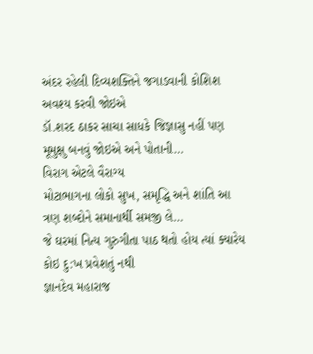અંદર રહેલી દિવ્યશક્તિને જગાડવાની કોશિશ અવશ્ય કરવી જોઇએ
ડૉ.શરદ ઠાકર સાચા સાધકે જિજ્ઞાસુ નહીં પણ મૂમુક્ષુ બનવું જોઇએ અને પોતાની…
વિરાગ એટલે વૈરાગ્ય
મોટાભાગના લોકો સુખ, સમૃદ્ધિ અને શાંતિ આ ત્રણ શબ્દોને સમાનાર્થી સમજી લે…
જે ઘરમાં નિત્ય ગુરુગીતા પાઠ થતો હોય ત્યાં ક્યારેય કોઇ દુ:ખ પ્રવેશતું નથી
જ્ઞાનદેવ મહારાજ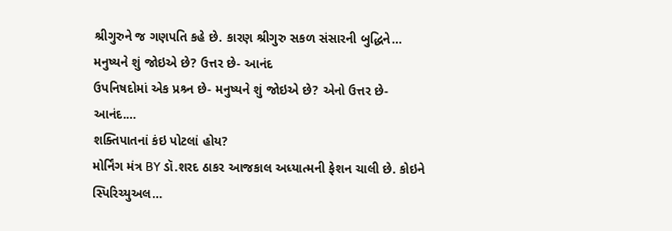શ્રીગુરુને જ ગણપતિ કહે છે. કારણ શ્રીગુરુ સકળ સંસારની બુદ્ધિને…
મનુષ્યને શું જોઇએ છે? ઉત્તર છે- આનંદ
ઉપનિષદોમાં એક પ્રશ્ર્ન છે- મનુષ્યને શું જોઇએ છે? એનો ઉત્તર છે- આનંદ.…
શક્તિપાતનાં કંઇ પોટલાં હોય?
મોર્નિંગ મંત્ર BY ડૉ.શરદ ઠાકર આજકાલ અધ્યાત્મની ફેશન ચાલી છે. કોઇને સ્પિરિચ્યુઅલ…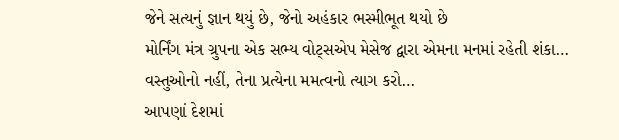જેને સત્યનું જ્ઞાન થયું છે, જેનો અહંકાર ભસ્મીભૂત થયો છે
મોર્નિંગ મંત્ર ગ્રુપના એક સભ્ય વોટ્સએપ મેસેજ દ્વારા એમના મનમાં રહેતી શંકા…
વસ્તુઓનો નહીં, તેના પ્રત્યેના મમત્વનો ત્યાગ કરો…
આપણાં દેશમાં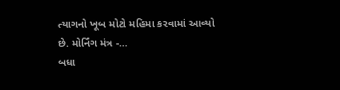ત્યાગનો ખૂબ મોટો મહિમા કરવામાં આવ્યો છે. મોર્નિંગ મંત્ર -…
બધા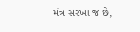મંત્ર સરખા જ છે,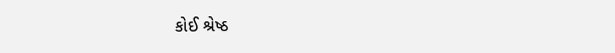કોઈ શ્રેષ્ઠ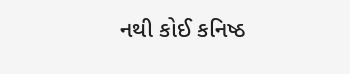નથી કોઈ કનિષ્ઠ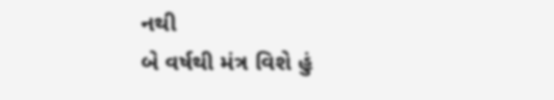નથી
બે વર્ષથી મંત્ર વિશે હું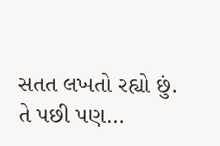સતત લખતો રહ્યો છું. તે પછી પણ…